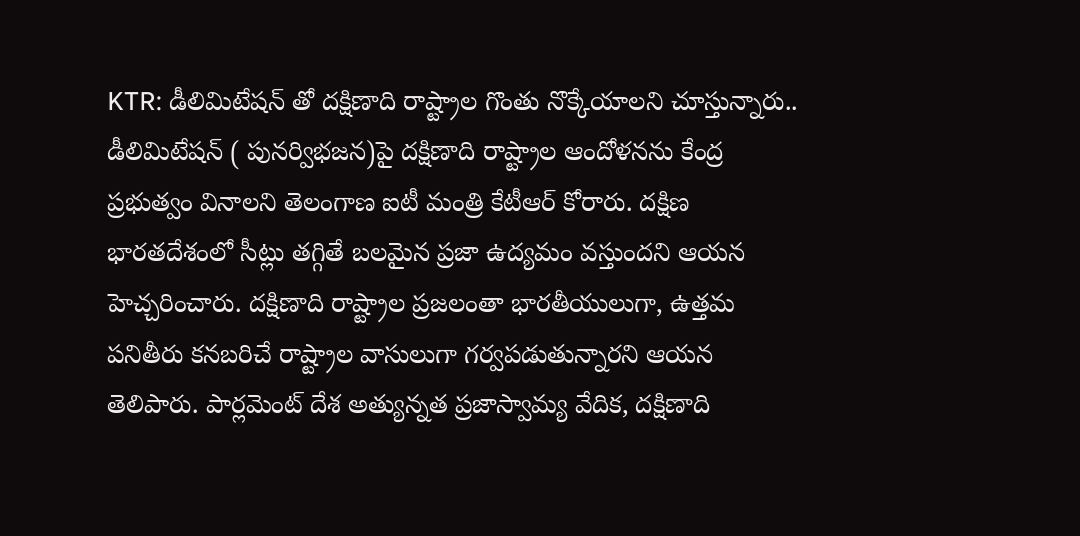KTR: డీలిమిటేషన్ తో దక్షిణాది రాష్ట్రాల గొంతు నొక్కేయాలని చూస్తున్నారు..
డీలిమిటేషన్ ( పునర్విభజన)పై దక్షిణాది రాష్ట్రాల ఆందోళనను కేంద్ర ప్రభుత్వం వినాలని తెలంగాణ ఐటీ మంత్రి కేటీఆర్ కోరారు. దక్షిణ భారతదేశంలో సీట్లు తగ్గితే బలమైన ప్రజా ఉద్యమం వస్తుందని ఆయన హెచ్చరించారు. దక్షిణాది రాష్ట్రాల ప్రజలంతా భారతీయులుగా, ఉత్తమ పనితీరు కనబరిచే రాష్ట్రాల వాసులుగా గర్వపడుతున్నారని ఆయన తెలిపారు. పార్లమెంట్ దేశ అత్యున్నత ప్రజాస్వామ్య వేదిక, దక్షిణాది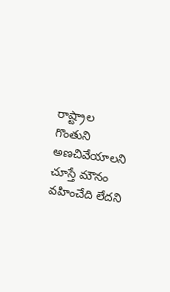రాష్ట్రాల గొంతుని అణచివేయాలని చూస్తే మౌనం వహించేది లేదని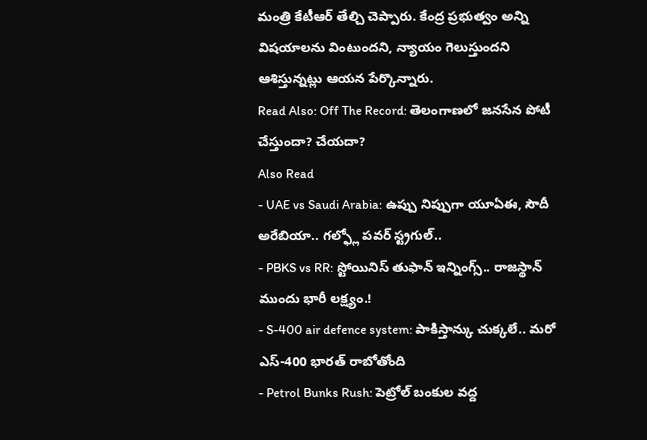మంత్రి కేటీఆర్ తేల్చి చెప్పారు. కేంద్ర ప్రభుత్వం అన్ని విషయాలను వింటుందని, న్యాయం గెలుస్తుందని ఆశిస్తున్నట్లు ఆయన పేర్కొన్నారు.
Read Also: Off The Record: తెలంగాణలో జనసేన పోటీ చేస్తుందా? చేయదా?
Also Read
- UAE vs Saudi Arabia: ఉప్పు నిప్పుగా యూఏఈ, సౌదీ అరేబియా.. గల్ఫ్లో పవర్ స్ట్రగుల్..
- PBKS vs RR: స్టోయినిస్ తుఫాన్ ఇన్నింగ్స్.. రాజస్థాన్ ముందు భారీ లక్ష్యం.!
- S-400 air defence system: పాకిస్తాన్కు చుక్కలే.. మరో ఎస్-400 భారత్ రాబోతోంది
- Petrol Bunks Rush: పెట్రోల్ బంకుల వద్ద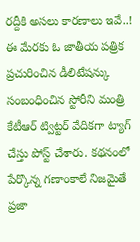రద్దీకి అసలు కారణాలు ఇవే..!
ఈ మేరకు ఓ జాతీయ పత్రిక ప్రచురించిన డీలిటేషన్కు సంబంధించిన స్టోరీని మంత్రి కేటీఆర్ ట్విట్టర్ వేదికగా ట్యాగ్ చేస్తు పోస్ట్ చేశారు. కథనంలో పేర్కొన్న గణాంకాలే నిజమైతే ప్రజా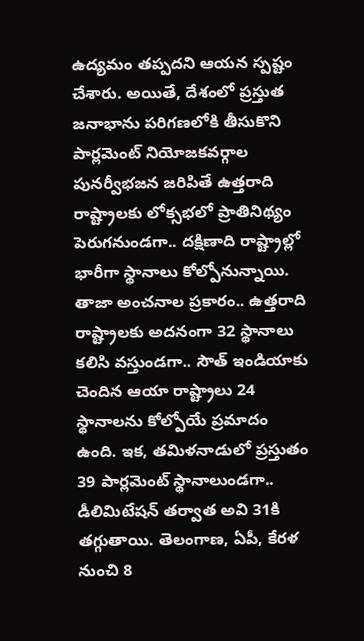ఉద్యమం తప్పదని ఆయన స్పష్టం చేశారు. అయితే, దేశంలో ప్రస్తుత జనాభాను పరిగణలోకి తీసుకొని పార్లమెంట్ నియోజకవర్గాల పునర్వీభజన జరిపితే ఉత్తరాది రాష్ట్రాలకు లోక్సభలో ప్రాతినిథ్యం పెరుగనుండగా.. దక్షిణాది రాష్ట్రాల్లో భారీగా స్థానాలు కోల్పోనున్నాయి. తాజా అంచనాల ప్రకారం.. ఉత్తరాది రాష్ట్రాలకు అదనంగా 32 స్థానాలు కలిసి వస్తుండగా.. సౌత్ ఇండియాకు చెందిన ఆయా రాష్ట్రాలు 24 స్థానాలను కోల్పోయే ప్రమాదం ఉంది. ఇక, తమిళనాడులో ప్రస్తుతం 39 పార్లమెంట్ స్థానాలుండగా.. డీలిమిటేషన్ తర్వాత అవి 31కి తగ్గుతాయి. తెలంగాణ, ఏపీ, కేరళ నుంచి 8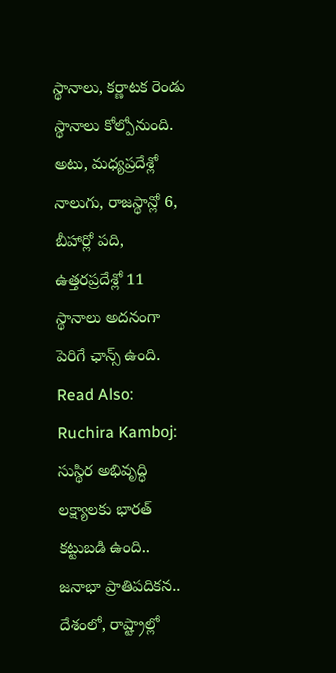స్థానాలు, కర్ణాటక రెండు స్థానాలు కోల్పోనుంది. అటు, మధ్యప్రదేశ్లో నాలుగు, రాజస్థాన్లో 6, బీహార్లో పది, ఉత్తరప్రదేశ్లో 11 స్థానాలు అదనంగా పెరిగే ఛాన్స్ ఉంది.
Read Also: Ruchira Kamboj: సుస్థిర అభివృద్ధి లక్ష్యాలకు భారత్ కట్టుబడి ఉంది..
జనాభా ప్రాతిపదికన.. దేశంలో, రాష్ట్రాల్లో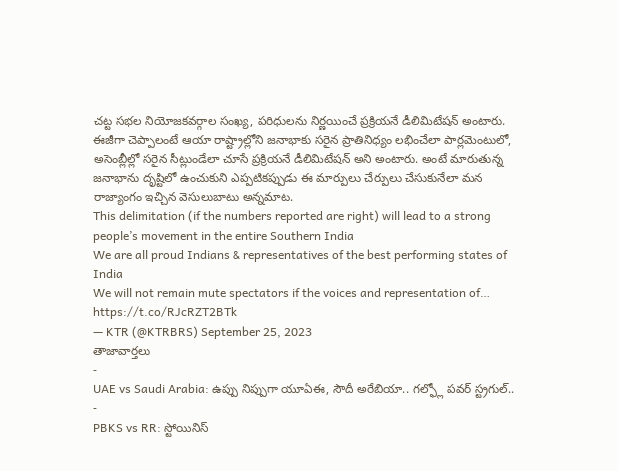చట్ట సభల నియోజకవర్గాల సంఖ్య, పరిధులను నిర్ణయించే ప్రక్రియనే డీలిమిటేషన్ అంటారు. ఈజీగా చెప్పాలంటే ఆయా రాష్ట్రాల్లోని జనాభాకు సరైన ప్రాతినిధ్యం లభించేలా పార్లమెంటులో, అసెంబ్లీల్లో సరైన సీట్లుండేలా చూసే ప్రక్రియనే డీలిమిటేషన్ అని అంటారు. అంటే మారుతున్న జనాభాను దృష్టిలో ఉంచుకుని ఎప్పటికప్పుడు ఈ మార్పులు చేర్పులు చేసుకునేలా మన రాజ్యాంగం ఇచ్చిన వెసులుబాటు అన్నమాట.
This delimitation (if the numbers reported are right) will lead to a strong people’s movement in the entire Southern India
We are all proud Indians & representatives of the best performing states of India
We will not remain mute spectators if the voices and representation of… https://t.co/RJcRZT2BTk
— KTR (@KTRBRS) September 25, 2023
తాజావార్తలు
-
UAE vs Saudi Arabia: ఉప్పు నిప్పుగా యూఏఈ, సౌదీ అరేబియా.. గల్ఫ్లో పవర్ స్ట్రగుల్..
-
PBKS vs RR: స్టోయినిస్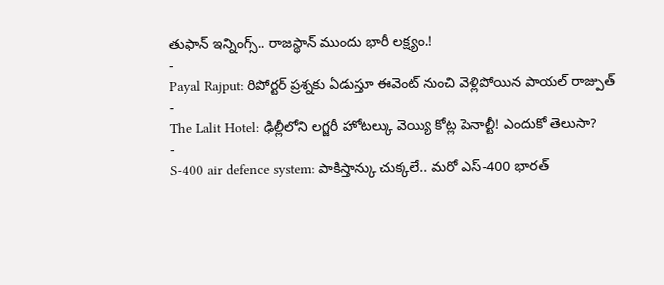తుఫాన్ ఇన్నింగ్స్.. రాజస్థాన్ ముందు భారీ లక్ష్యం.!
-
Payal Rajput: రిపోర్టర్ ప్రశ్నకు ఏడుస్తూ ఈవెంట్ నుంచి వెళ్లిపోయిన పాయల్ రాజ్పుత్
-
The Lalit Hotel: ఢిల్లీలోని లగ్జరీ హోటల్కు వెయ్యి కోట్ల పెనాల్టీ! ఎందుకో తెలుసా?
-
S-400 air defence system: పాకిస్తాన్కు చుక్కలే.. మరో ఎస్-400 భారత్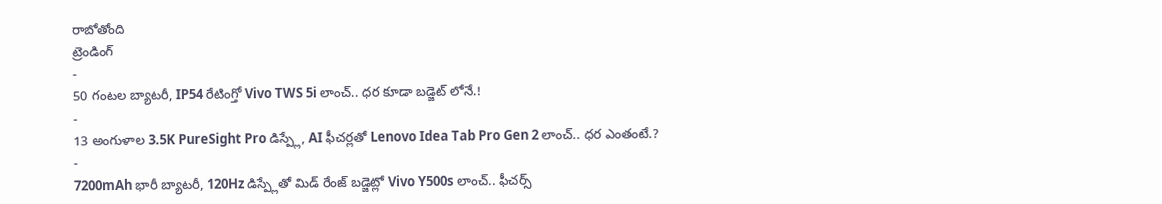రాబోతోంది
ట్రెండింగ్
-
50 గంటల బ్యాటరీ, IP54 రేటింగ్తో Vivo TWS 5i లాంచ్.. ధర కూడా బడ్జెట్ లోనే.!
-
13 అంగుళాల 3.5K PureSight Pro డిస్ప్లే, AI ఫీచర్లతో Lenovo Idea Tab Pro Gen 2 లాంచ్.. ధర ఎంతంటే.?
-
7200mAh భారీ బ్యాటరీ, 120Hz డిస్ప్లేతో మిడ్ రేంజ్ బడ్జెట్లో Vivo Y500s లాంచ్.. ఫీచర్స్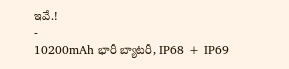ఇవే.!
-
10200mAh భారీ బ్యాటరీ, IP68 + IP69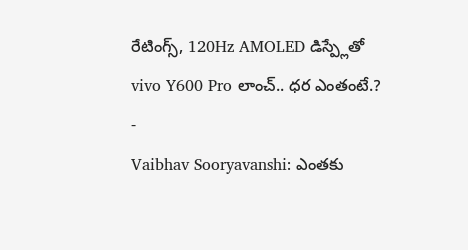రేటింగ్స్, 120Hz AMOLED డిస్ప్లేతో vivo Y600 Pro లాంచ్.. ధర ఎంతంటే.?
-
Vaibhav Sooryavanshi: ఎంతకు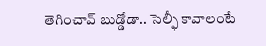తెగించావ్ బుడ్డోడా.. సెల్ఫీ కావాలంటే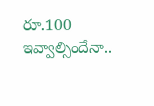రూ.100 ఇవ్వాల్సిందేనా..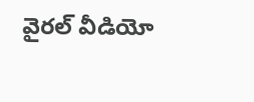వైరల్ వీడియో